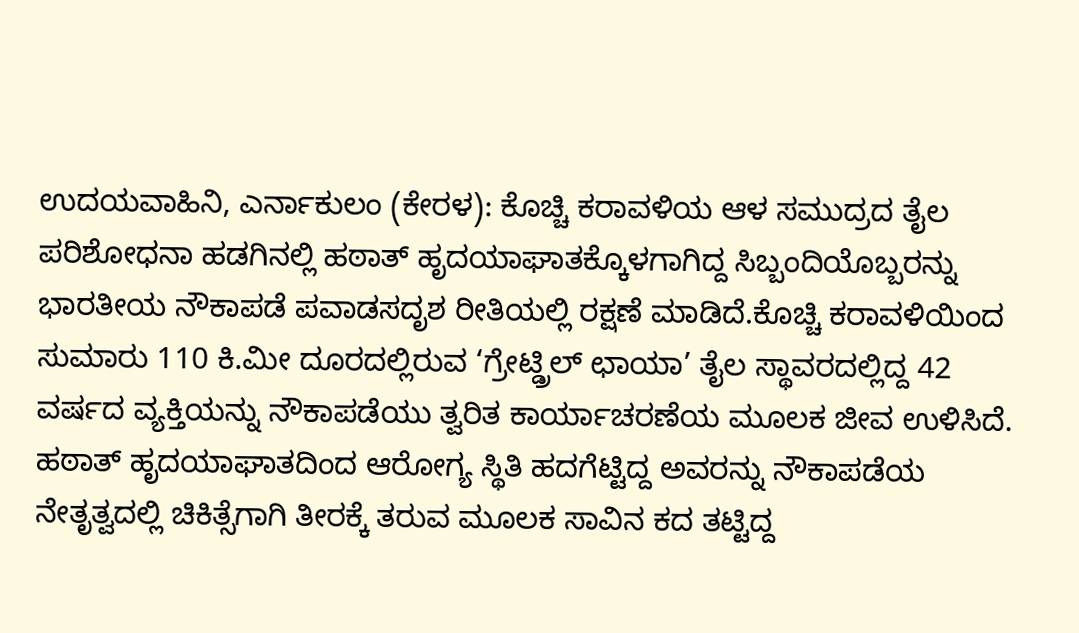ಉದಯವಾಹಿನಿ, ಎರ್ನಾಕುಲಂ (ಕೇರಳ): ಕೊಚ್ಚಿ ಕರಾವಳಿಯ ಆಳ ಸಮುದ್ರದ ತೈಲ ಪರಿಶೋಧನಾ ಹಡಗಿನಲ್ಲಿ ಹಠಾತ್ ಹೃದಯಾಘಾತಕ್ಕೊಳಗಾಗಿದ್ದ ಸಿಬ್ಬಂದಿಯೊಬ್ಬರನ್ನು ಭಾರತೀಯ ನೌಕಾಪಡೆ ಪವಾಡಸದೃಶ ರೀತಿಯಲ್ಲಿ ರಕ್ಷಣೆ ಮಾಡಿದೆ.ಕೊಚ್ಚಿ ಕರಾವಳಿಯಿಂದ ಸುಮಾರು 110 ಕಿ.ಮೀ ದೂರದಲ್ಲಿರುವ ‘ಗ್ರೇಟ್ಡ್ರಿಲ್ ಛಾಯಾ’ ತೈಲ ಸ್ಥಾವರದಲ್ಲಿದ್ದ 42 ವರ್ಷದ ವ್ಯಕ್ತಿಯನ್ನು ನೌಕಾಪಡೆಯು ತ್ವರಿತ ಕಾರ್ಯಾಚರಣೆಯ ಮೂಲಕ ಜೀವ ಉಳಿಸಿದೆ. ಹಠಾತ್ ಹೃದಯಾಘಾತದಿಂದ ಆರೋಗ್ಯ ಸ್ಥಿತಿ ಹದಗೆಟ್ಟಿದ್ದ ಅವರನ್ನು ನೌಕಾಪಡೆಯ ನೇತೃತ್ವದಲ್ಲಿ ಚಿಕಿತ್ಸೆಗಾಗಿ ತೀರಕ್ಕೆ ತರುವ ಮೂಲಕ ಸಾವಿನ ಕದ ತಟ್ಟಿದ್ದ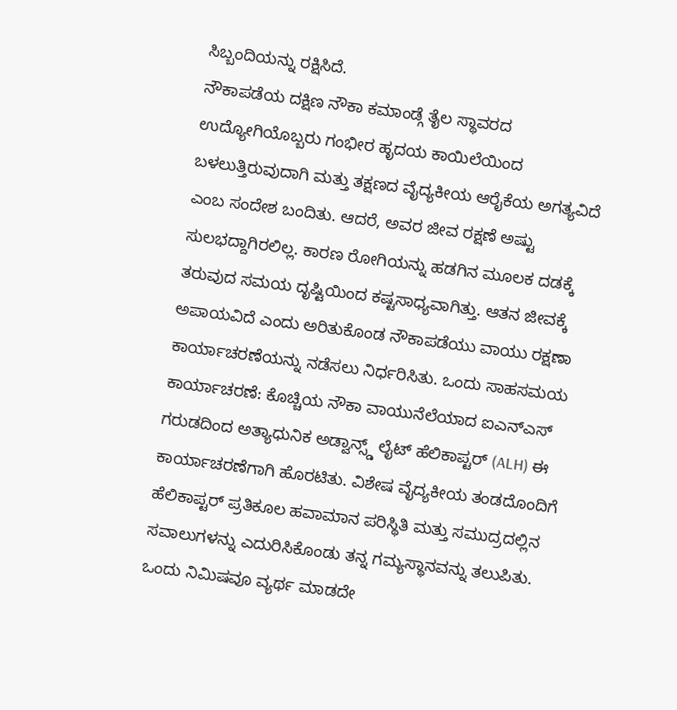ಸಿಬ್ಬಂದಿಯನ್ನು ರಕ್ಷಿಸಿದೆ.
ನೌಕಾಪಡೆಯ ದಕ್ಷಿಣ ನೌಕಾ ಕಮಾಂಡ್ಗೆ ತೈಲ ಸ್ಥಾವರದ ಉದ್ಯೋಗಿಯೊಬ್ಬರು ಗಂಭೀರ ಹೃದಯ ಕಾಯಿಲೆಯಿಂದ ಬಳಲುತ್ತಿರುವುದಾಗಿ ಮತ್ತು ತಕ್ಷಣದ ವೈದ್ಯಕೀಯ ಆರೈಕೆಯ ಅಗತ್ಯವಿದೆ ಎಂಬ ಸಂದೇಶ ಬಂದಿತು. ಆದರೆ, ಅವರ ಜೀವ ರಕ್ಷಣೆ ಅಷ್ಟು ಸುಲಭದ್ದಾಗಿರಲಿಲ್ಲ. ಕಾರಣ ರೋಗಿಯನ್ನು ಹಡಗಿನ ಮೂಲಕ ದಡಕ್ಕೆ ತರುವುದ ಸಮಯ ದೃಷ್ಟಿಯಿಂದ ಕಷ್ಟಸಾಧ್ಯವಾಗಿತ್ತು. ಆತನ ಜೀವಕ್ಕೆ ಅಪಾಯವಿದೆ ಎಂದು ಅರಿತುಕೊಂಡ ನೌಕಾಪಡೆಯು ವಾಯು ರಕ್ಷಣಾ ಕಾರ್ಯಾಚರಣೆಯನ್ನು ನಡೆಸಲು ನಿರ್ಧರಿಸಿತು. ಒಂದು ಸಾಹಸಮಯ ಕಾರ್ಯಾಚರಣೆ: ಕೊಚ್ಚಿಯ ನೌಕಾ ವಾಯುನೆಲೆಯಾದ ಐಎನ್ಎಸ್ ಗರುಡದಿಂದ ಅತ್ಯಾಧುನಿಕ ಅಡ್ವಾನ್ಸ್ಡ್ ಲೈಟ್ ಹೆಲಿಕಾಪ್ಟರ್ (ALH) ಈ ಕಾರ್ಯಾಚರಣೆಗಾಗಿ ಹೊರಟಿತು. ವಿಶೇಷ ವೈದ್ಯಕೀಯ ತಂಡದೊಂದಿಗೆ ಹೆಲಿಕಾಪ್ಟರ್ ಪ್ರತಿಕೂಲ ಹವಾಮಾನ ಪರಿಸ್ಥಿತಿ ಮತ್ತು ಸಮುದ್ರದಲ್ಲಿನ ಸವಾಲುಗಳನ್ನು ಎದುರಿಸಿಕೊಂಡು ತನ್ನ ಗಮ್ಯಸ್ಥಾನವನ್ನು ತಲುಪಿತು. ಒಂದು ನಿಮಿಷವೂ ವ್ಯರ್ಥ ಮಾಡದೇ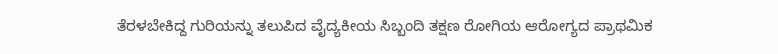ತೆರಳಬೇಕಿದ್ದ ಗುರಿಯನ್ನು ತಲುಪಿದ ವೈದ್ಯಕೀಯ ಸಿಬ್ಬಂದಿ ತಕ್ಷಣ ರೋಗಿಯ ಆರೋಗ್ಯದ ಪ್ರಾಥಮಿಕ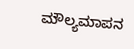ಮೌಲ್ಯಮಾಪನ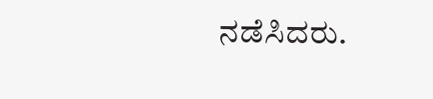ನಡೆಸಿದರು.